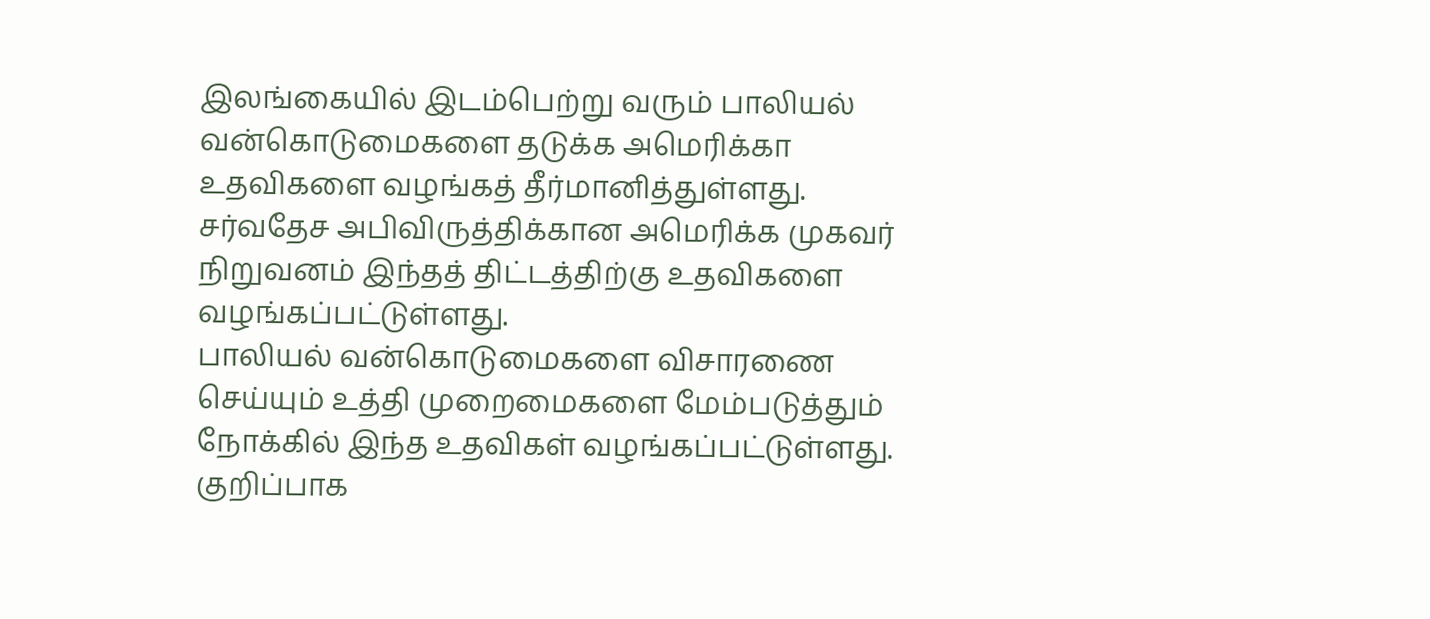இலங்கையில் இடம்பெற்று வரும் பாலியல் வன்கொடுமைகளை தடுக்க அமெரிக்கா உதவிகளை வழங்கத் தீர்மானித்துள்ளது.
சர்வதேச அபிவிருத்திக்கான அமெரிக்க முகவர் நிறுவனம் இந்தத் திட்டத்திற்கு உதவிகளை வழங்கப்பட்டுள்ளது.
பாலியல் வன்கொடுமைகளை விசாரணை செய்யும் உத்தி முறைமைகளை மேம்படுத்தும் நோக்கில் இந்த உதவிகள் வழங்கப்பட்டுள்ளது.
குறிப்பாக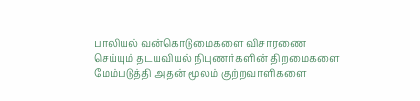பாலியல் வன்கொடுமைகளை விசாரணை செய்யும் தடயவியல் நிபுணர்களின் திறமைகளை மேம்படுத்தி அதன் மூலம் குற்றவாளிகளை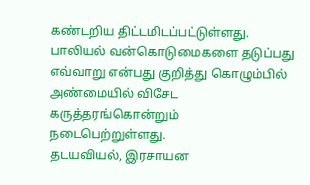கண்டறிய திட்டமிடப்பட்டுள்ளது.
பாலியல் வன்கொடுமைகளை தடுப்பது எவ்வாறு என்பது குறித்து கொழும்பில் அண்மையில் விசேட கருத்தரங்கொன்றும் நடைபெற்றுள்ளது.
தடயவியல், இரசாயன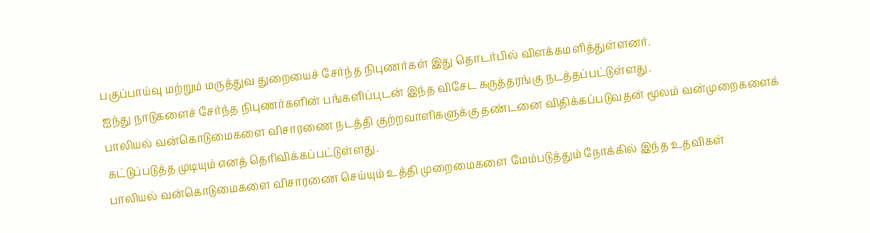பகுப்பாய்வு மற்றும் மருத்துவ துறையைச் சேர்ந்த நிபுணர்கள் இது தொடர்பில் விளக்கமளித்துள்ளனர்.
ஐந்து நாடுகளைச் சேர்ந்த நிபுணர்களின் பங்களிப்புடன் இந்த விசேட கருத்தரங்கு நடத்தப்பட்டுள்ளது.
பாலியல் வன்கொடுமைகளை விசாரணை நடத்தி குற்றவாளிகளுக்கு தண்டனை விதிக்கப்படுவதன் மூலம் வன்முறைகளைக் கட்டுப்படுத்த முடியும் எனத் தெரிவிக்கப்பட்டுள்ளது.
பாலியல் வன்கொடுமைகளை விசாரணை செய்யும் உத்தி முறைமைகளை மேம்படுத்தும் நோக்கில் இந்த உதவிகள்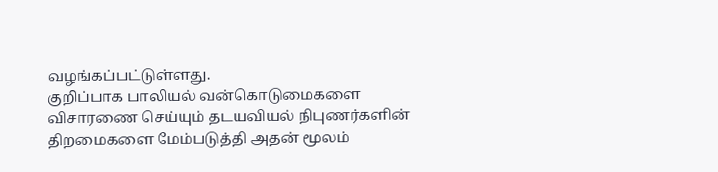வழங்கப்பட்டுள்ளது.
குறிப்பாக பாலியல் வன்கொடுமைகளை விசாரணை செய்யும் தடயவியல் நிபுணர்களின் திறமைகளை மேம்படுத்தி அதன் மூலம்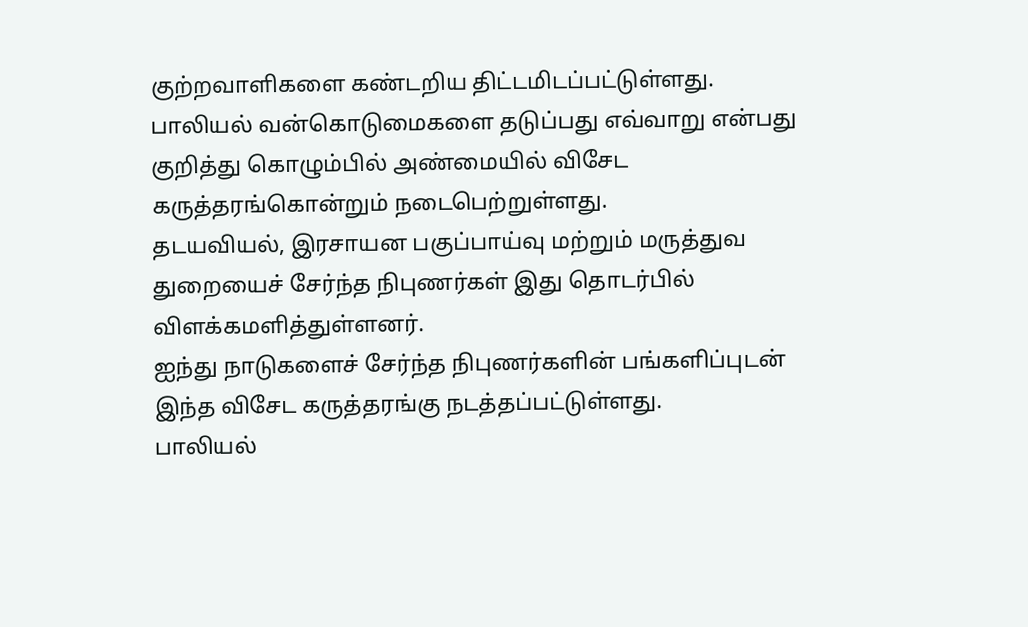குற்றவாளிகளை கண்டறிய திட்டமிடப்பட்டுள்ளது.
பாலியல் வன்கொடுமைகளை தடுப்பது எவ்வாறு என்பது குறித்து கொழும்பில் அண்மையில் விசேட கருத்தரங்கொன்றும் நடைபெற்றுள்ளது.
தடயவியல், இரசாயன பகுப்பாய்வு மற்றும் மருத்துவ துறையைச் சேர்ந்த நிபுணர்கள் இது தொடர்பில் விளக்கமளித்துள்ளனர்.
ஐந்து நாடுகளைச் சேர்ந்த நிபுணர்களின் பங்களிப்புடன் இந்த விசேட கருத்தரங்கு நடத்தப்பட்டுள்ளது.
பாலியல்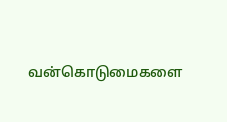வன்கொடுமைகளை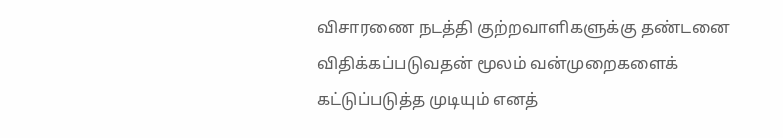விசாரணை நடத்தி குற்றவாளிகளுக்கு தண்டனை விதிக்கப்படுவதன் மூலம் வன்முறைகளைக் கட்டுப்படுத்த முடியும் எனத்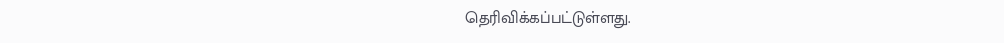தெரிவிக்கப்பட்டுள்ளது.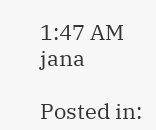1:47 AM
jana

Posted in: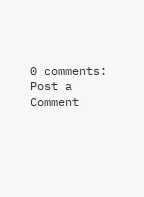0 comments:
Post a Comment